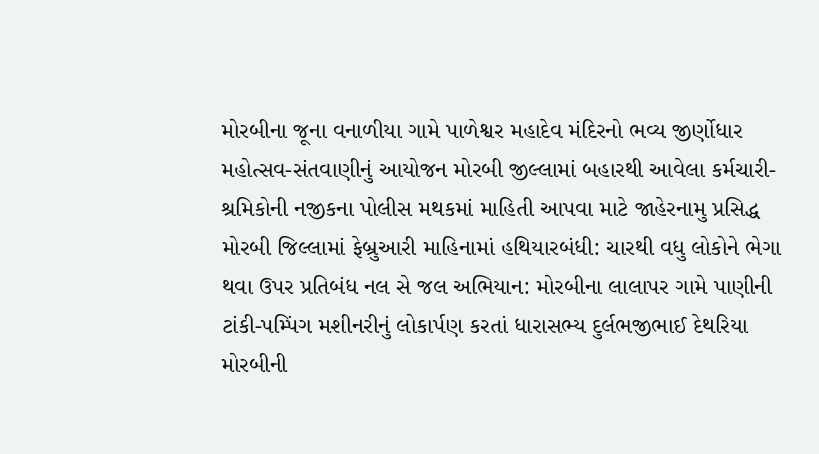મોરબીના જૂના વનાળીયા ગામે પાળેશ્વર મહાદેવ મંદિરનો ભવ્ય જીર્ણોધાર મહોત્સવ-સંતવાણીનું આયોજન મોરબી જીલ્લામાં બહારથી આવેલા કર્મચારી-શ્રમિકોની નજીકના પોલીસ મથકમાં માહિતી આપવા માટે જાહેરનામુ પ્રસિદ્ધ મોરબી જિલ્લામાં ફેબ્રુઆરી માહિનામાં હથિયારબંધી: ચારથી વધુ લોકોને ભેગા થવા ઉપર પ્રતિબંધ નલ સે જલ અભિયાન: મોરબીના લાલાપર ગામે પાણીની ટાંકી-પમ્પિંગ મશીનરીનું લોકાર્પણ કરતાં ધારાસભ્ય દુર્લભજીભાઈ દેથરિયા મોરબીની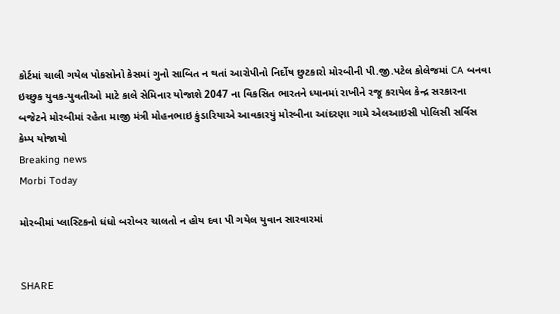કોર્ટમાં ચાલી ગયેલ પોકસોનો કેસમાં ગુનો સાબિત ન થતાં આરોપીનો નિર્દોષ છુટકારો મોરબીની પી.જી.પટેલ કોલેજમાં CA બનવા ઇચ્છુક યુવક-યુવતીઓ માટે કાલે સેમિનાર યોજાશે 2047 ના વિકસિત ભારતને ધ્યાનમાં રાખીને રજૂ કરાયેલ કેન્દ્ર સરકારના બજેટને મોરબીમાં રહેતા માજી મંત્રી મોહનભાઇ કુંડારિયાએ આવકારયું મોરબીના આંદરણા ગામે એલઆઇસી પોલિસી સર્વિસ કેમ્પ યોજાયો
Breaking news
Morbi Today

મોરબીમાં પ્લાસ્ટિકનો ધંધો બરોબર ચાલતો ન હોય દવા પી ગયેલ યુવાન સારવારમાં


SHARE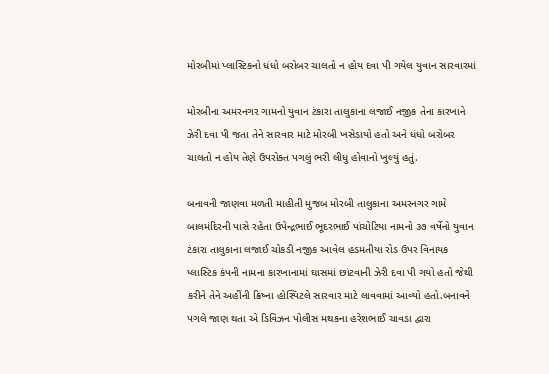મોરબીમાં પ્લાસ્ટિકનો ધંધો બરોબર ચાલતો ન હોય દવા પી ગયેલ યુવાન સારવારમાં

મોરબીના અમરનગર ગામનો યુવાન ટંકારા તાલુકાના લજાઈ નજીક તેના કારખાને ઝેરી દવા પી જતા તેને સારવાર માટે મોરબી ખસેડાયો હતો અને ધંધો બરોબર ચાલતો ન હોય તેણે ઉપરોક્ત પગલું ભરી લીધુ હોવાનો ખુલ્યું હતું.

બનાવની જાણવા મળતી માહીતી મુજબ મોરબી તાલુકાના અમરનગર ગામે બાલમંદિરની પાસે રહેતા ઉપેન્દ્રભાઈ ભૂદરભાઈ પાંચોટિયા નામનો ૩૭ વર્ષેનો યુવાન ટંકારા તાલુકાના લજાઈ ચોકડી નજીક આવેલ હડમતીયા રોડ ઉપર વિનાયક પ્લાસ્ટિક કંપની નામના કારખાનામાં ઘાસમાં છાંટવાની ઝેરી દવા પી ગયો હતો જેથી કરીને તેને અહીંની ક્રિષ્ના હોસ્પિટલે સારવાર માટે લાવવામાં આવ્યો હતો.બનાવને પગલે જાણ થતા એ ડિવિઝન પોલીસ મથકના હરેશભાઈ ચાવડા દ્વારા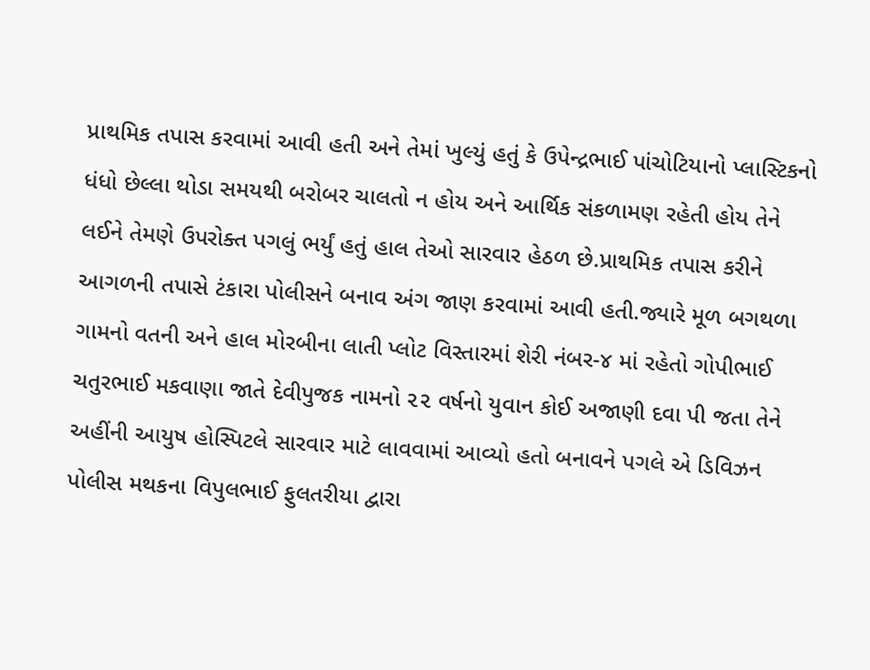પ્રાથમિક તપાસ કરવામાં આવી હતી અને તેમાં ખુલ્યું હતું કે ઉપેન્દ્રભાઈ પાંચોટિયાનો પ્લાસ્ટિકનો ધંધો છેલ્લા થોડા સમયથી બરોબર ચાલતો ન હોય અને આર્થિક સંકળામણ રહેતી હોય તેને લઈને તેમણે ઉપરોક્ત પગલું ભર્યું હતું હાલ તેઓ સારવાર હેઠળ છે.પ્રાથમિક તપાસ કરીને આગળની તપાસે ટંકારા પોલીસને બનાવ અંગ જાણ કરવામાં આવી હતી.જ્યારે મૂળ બગથળા ગામનો વતની અને હાલ મોરબીના લાતી પ્લોટ વિસ્તારમાં શેરી નંબર-૪ માં રહેતો ગોપીભાઈ ચતુરભાઈ મકવાણા જાતે દેવીપુજક નામનો ૨૨ વર્ષનો યુવાન કોઈ અજાણી દવા પી જતા તેને અહીંની આયુષ હોસ્પિટલે સારવાર માટે લાવવામાં આવ્યો હતો બનાવને પગલે એ ડિવિઝન પોલીસ મથકના વિપુલભાઈ ફુલતરીયા દ્વારા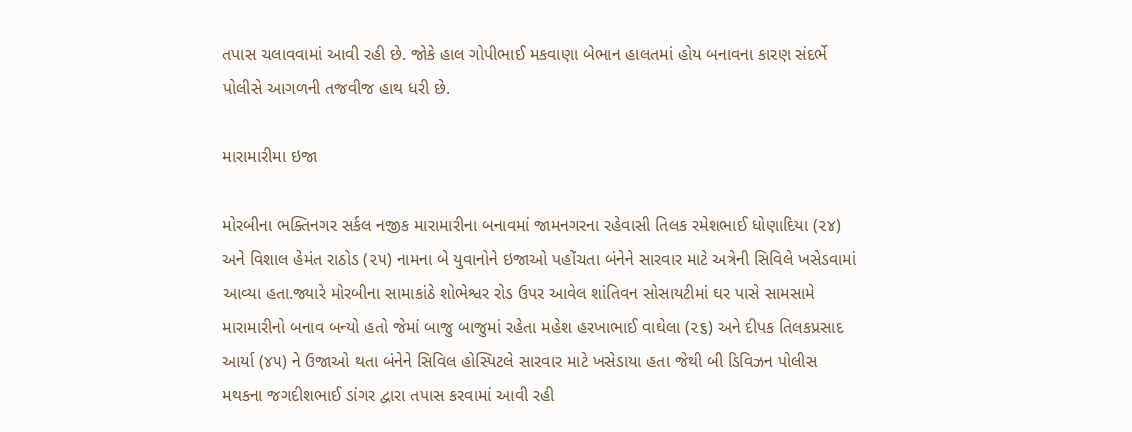તપાસ ચલાવવામાં આવી રહી છે. જોકે હાલ ગોપીભાઈ મકવાણા બેભાન હાલતમાં હોય બનાવના કારણ સંદર્ભે પોલીસે આગળની તજવીજ હાથ ધરી છે.

મારામારીમા ઇજા

મોરબીના ભક્તિનગર સર્કલ નજીક મારામારીના બનાવમાં જામનગરના રહેવાસી તિલક રમેશભાઈ ધોણાદિયા (૨૪) અને વિશાલ હેમંત રાઠોડ (૨૫) નામના બે યુવાનોને ઇજાઓ પહોંચતા બંનેને સારવાર માટે અત્રેની સિવિલે ખસેડવામાં આવ્યા હતા.જ્યારે મોરબીના સામાકાંઠે શોભેશ્વર રોડ ઉપર આવેલ શાંતિવન સોસાયટીમાં ઘર પાસે સામસામે મારામારીનો બનાવ બન્યો હતો જેમાં બાજુ બાજુમાં રહેતા મહેશ હરખાભાઈ વાઘેલા (૨૬) અને દીપક તિલકપ્રસાદ આર્યા (૪૫) ને ઉજાઓ થતા બંનેને સિવિલ હોસ્પિટલે સારવાર માટે ખસેડાયા હતા જેથી બી ડિવિઝન પોલીસ મથકના જગદીશભાઈ ડાંગર દ્વારા તપાસ કરવામાં આવી રહી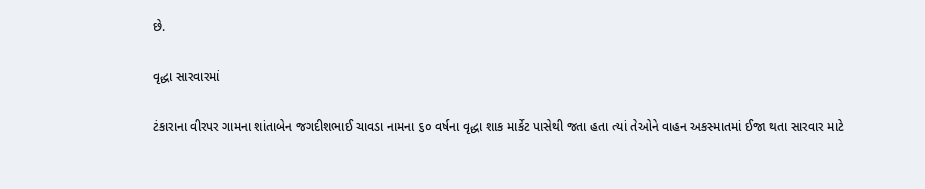છે.

વૃદ્ધા સારવારમાં

ટંકારાના વીરપર ગામના શાંતાબેન જગદીશભાઈ ચાવડા નામના ૬૦ વર્ષના વૃદ્ધા શાક માર્કેટ પાસેથી જતા હતા ત્યાં તેઓને વાહન અકસ્માતમાં ઈજા થતા સારવાર માટે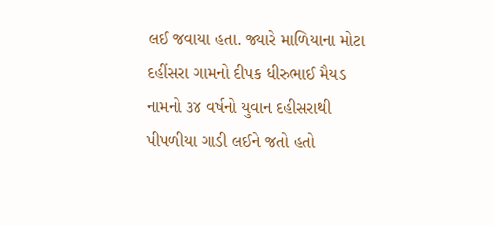લઈ જવાયા હતા. જ્યારે માળિયાના મોટા દહીંસરા ગામનો દીપક ધીરુભાઈ મૈયડ નામનો ૩૪ વર્ષનો યુવાન દહીસરાથી પીપળીયા ગાડી લઈને જતો હતો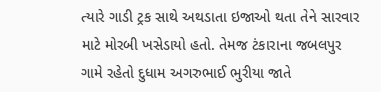ત્યારે ગાડી ટ્રક સાથે અથડાતા ઇજાઓ થતા તેને સારવાર માટે મોરબી ખસેડાયો હતો. તેમજ ટંકારાના જબલપુર ગામે રહેતો દુધામ અગરુભાઈ ભુરીયા જાતે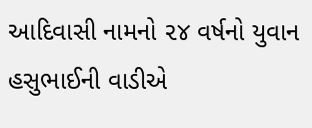આદિવાસી નામનો ૨૪ વર્ષનો યુવાન હસુભાઈની વાડીએ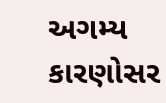અગમ્ય કારણોસર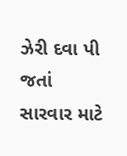ઝેરી દવા પી જતાં સારવાર માટે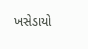ખસેડાયો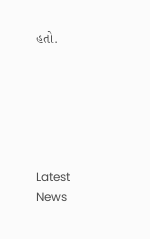હતો.






Latest News